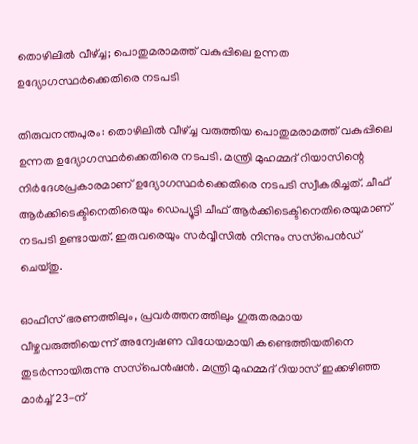തൊഴിലിൽ വീഴ്ച്ച; പൊതുമരാമത്ത് വകുപ്പിലെ ഉന്നത ഉദ്യോഗസ്ഥർക്കെതിരെ നടപടി

തിരുവനന്തപുരം: തൊഴിലിൽ വീഴ്ച്ച വരുത്തിയ പൊതുമരാമത്ത് വകുപ്പിലെ ഉന്നത ഉദ്യോഗസ്ഥർക്കെതിരെ നടപടി. മന്ത്രി മുഹമ്മദ് റിയാസിന്റെ നിർദേശപ്രകാരമാണ് ഉദ്യോഗസ്ഥർക്കെതിരെ നടപടി സ്വീകരിച്ചത്. ചീഫ് ആർക്കിടെക്ടിനെതിരെയും ഡെപ്യൂട്ടി ചീഫ് ആർക്കിടെക്ടിനെതിരെയുമാണ് നടപടി ഉണ്ടായത്. ഇരുവരെയും സർവ്വീസിൽ നിന്നും സസ്‌പെൻഡ് ചെയ്തു.

ഓഫീസ് ഭരണത്തിലും, പ്രവർത്തനത്തിലും ഗുരുതരമായ വീഴ്ചവരുത്തിയെന്ന് അന്വേഷണ വിധേയമായി കണ്ടെത്തിയതിനെ തുടർന്നായിരുന്നു സസ്‌പെൻഷൻ. മന്ത്രി മുഹമ്മദ് റിയാസ് ഇക്കഴിഞ്ഞ മാർച്ച് 23-ന്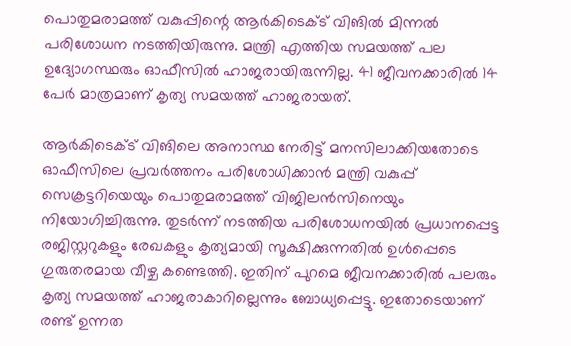പൊതുമരാമത്ത് വകുപ്പിന്റെ ആർകിടെക്ട് വിങിൽ മിന്നൽ പരിശോധന നടത്തിയിരുന്നു. മന്ത്രി എത്തിയ സമയത്ത് പല ഉദ്യോഗസ്ഥരും ഓഫീസിൽ ഹാജരായിരുന്നില്ല. 41 ജീവനക്കാരിൽ 14 പേർ മാത്രമാണ് കൃത്യ സമയത്ത് ഹാജരായത്.

ആർകിടെക്ട് വിങിലെ അനാസ്ഥ നേരിട്ട് മനസിലാക്കിയതോടെ ഓഫീസിലെ പ്രവർത്തനം പരിശോധിക്കാൻ മന്ത്രി വകുപ്പ് സെക്രട്ടറിയെയും പൊതുമരാമത്ത് വിജിലൻസിനെയും നിയോഗിച്ചിരുന്നു. തുടർന്ന് നടത്തിയ പരിശോധനയിൽ പ്രധാനപ്പെട്ട രജിസ്റ്ററുകളും രേഖകളും കൃത്യമായി സൂക്ഷിക്കുന്നതിൽ ഉൾപ്പെടെ ഗുരുതരമായ വീഴ്ച കണ്ടെത്തി. ഇതിന് പുറമെ ജീവനക്കാരിൽ പലരും കൃത്യ സമയത്ത് ഹാജരാകാറില്ലെന്നും ബോധ്യപ്പെട്ടു. ഇതോടെയാണ് രണ്ട് ഉന്നത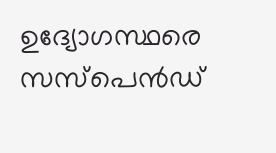ഉദ്യോഗസ്ഥരെ സസ്‌പെൻഡ്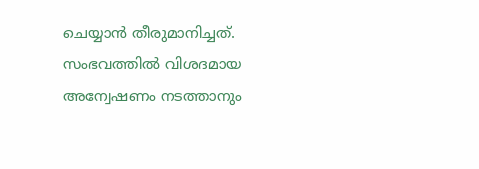ചെയ്യാൻ തീരുമാനിച്ചത്. സംഭവത്തിൽ വിശദമായ അന്വേഷണം നടത്താനും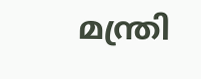മന്ത്രി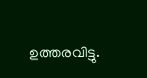ഉത്തരവിട്ടു.